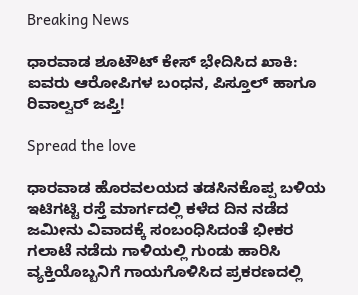Breaking News

ಧಾರವಾಡ ಶೂಟೌಟ್ ಕೇಸ್ ಭೇದಿಸಿದ ಖಾಕಿ: ಐವರು ಆರೋಪಿಗಳ ಬಂಧನ, ಪಿಸ್ತೂಲ್ ಹಾಗೂ ರಿವಾಲ್ವರ್ ಜಪ್ತಿ!

Spread the love

ಧಾರವಾಡ ಹೊರವಲಯದ ತಡಸಿನಕೊಪ್ಪ ಬಳಿಯ ಇಟಿಗಟ್ಟಿ ರಸ್ತೆ ಮಾರ್ಗದಲ್ಲಿ ಕಳೆದ ದಿನ ನಡೆದ ಜಮೀನು ವಿವಾದಕ್ಕೆ ಸಂಬಂಧಿಸಿದಂತೆ ಭೀಕರ ಗಲಾಟೆ ನಡೆದು ಗಾಳಿಯಲ್ಲಿ ಗುಂಡು ಹಾರಿಸಿ ವ್ಯಕ್ತಿಯೊಬ್ಬನಿಗೆ ಗಾಯಗೊಳಿಸಿದ ಪ್ರಕರಣದಲ್ಲಿ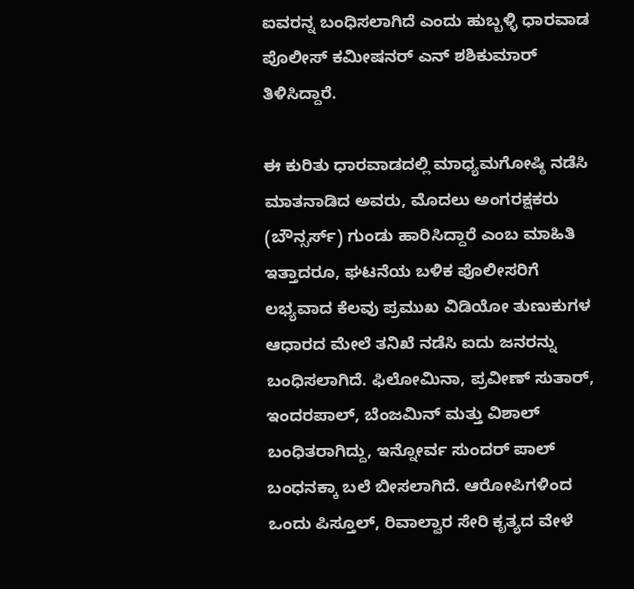ಐವರನ್ನ ಬಂಧಿಸಲಾಗಿದೆ ಎಂದು ಹುಬ್ಬಳ್ಳಿ ಧಾರವಾಡ ಪೊಲೀಸ್ ಕಮೀಷನರ್ ಎನ್ ಶಶಿಕುಮಾರ್ ತಿಳಿಸಿದ್ದಾರೆ.

ಈ ಕುರಿತು ಧಾರವಾಡದಲ್ಲಿ ಮಾಧ್ಯಮಗೋಷ್ಠಿ ನಡೆಸಿ ಮಾತನಾಡಿದ ಅವರು, ಮೊದಲು ಅಂಗರಕ್ಷಕರು (ಬೌನ್ಸರ್ಸ್) ಗುಂಡು ಹಾರಿಸಿದ್ದಾರೆ ಎಂಬ ಮಾಹಿತಿ ಇತ್ತಾದರೂ, ಘಟನೆಯ ಬಳಿಕ ಪೊಲೀಸರಿಗೆ ಲಭ್ಯವಾದ ಕೆಲವು ಪ್ರಮುಖ ವಿಡಿಯೋ ತುಣುಕುಗಳ ಆಧಾರದ ಮೇಲೆ ತನಿಖೆ ನಡೆಸಿ ಐದು ಜನರನ್ನು ಬಂಧಿಸಲಾಗಿದೆ. ಫಿಲೋಮಿನಾ, ಪ್ರವೀಣ್ ಸುತಾರ್, ಇಂದರಪಾಲ್, ಬೆಂಜಮಿನ್ ಮತ್ತು ವಿಶಾಲ್ ಬಂಧಿತರಾಗಿದ್ದು, ಇನ್ನೋರ್ವ ಸುಂದರ್ ಪಾಲ್ ಬಂಧನಕ್ಕಾ ಬಲೆ ಬೀಸಲಾಗಿದೆ. ಆರೋಪಿಗಳಿಂದ ಒಂದು ಪಿಸ್ತೂಲ್, ರಿವಾಲ್ವಾರ ಸೇರಿ ಕೃತ್ಯದ ವೇಳೆ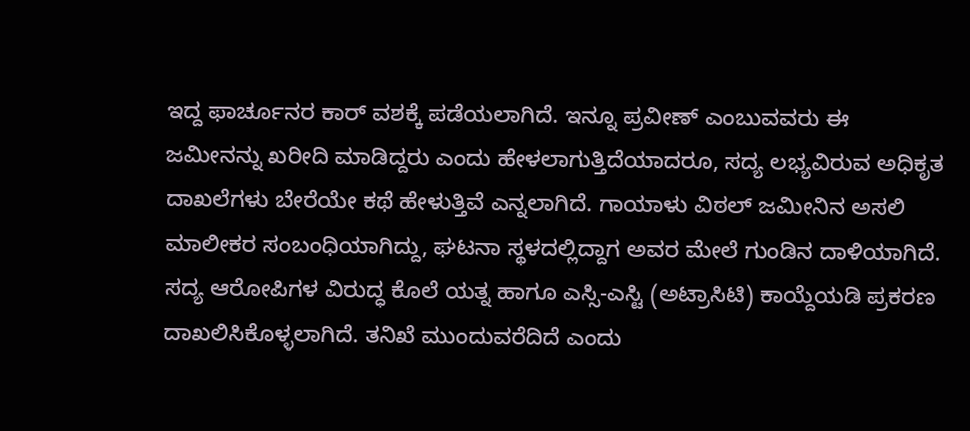ಇದ್ದ ಫಾರ್ಚೂನರ ಕಾರ್ ವಶಕ್ಕೆ ಪಡೆಯಲಾಗಿದೆ. ಇನ್ನೂ ಪ್ರವೀಣ್ ಎಂಬುವವರು ಈ ಜಮೀನನ್ನು ಖರೀದಿ ಮಾಡಿದ್ದರು ಎಂದು ಹೇಳಲಾಗುತ್ತಿದೆಯಾದರೂ, ಸದ್ಯ ಲಭ್ಯವಿರುವ ಅಧಿಕೃತ ದಾಖಲೆಗಳು ಬೇರೆಯೇ ಕಥೆ ಹೇಳುತ್ತಿವೆ ಎನ್ನಲಾಗಿದೆ. ಗಾಯಾಳು ವಿಠಲ್ ಜಮೀನಿನ ಅಸಲಿ ಮಾಲೀಕರ ಸಂಬಂಧಿಯಾಗಿದ್ದು, ಘಟನಾ ಸ್ಥಳದಲ್ಲಿದ್ದಾಗ ಅವರ ಮೇಲೆ ಗುಂಡಿನ ದಾಳಿಯಾಗಿದೆ. ಸದ್ಯ ಆರೋಪಿಗಳ ವಿರುದ್ಧ ಕೊಲೆ ಯತ್ನ ಹಾಗೂ ಎಸ್ಸಿ-ಎಸ್ಟಿ (ಅಟ್ರಾಸಿಟಿ) ಕಾಯ್ದೆಯಡಿ ಪ್ರಕರಣ ದಾಖಲಿಸಿಕೊಳ್ಳಲಾಗಿದೆ. ತನಿಖೆ ಮುಂದುವರೆದಿದೆ ಎಂದು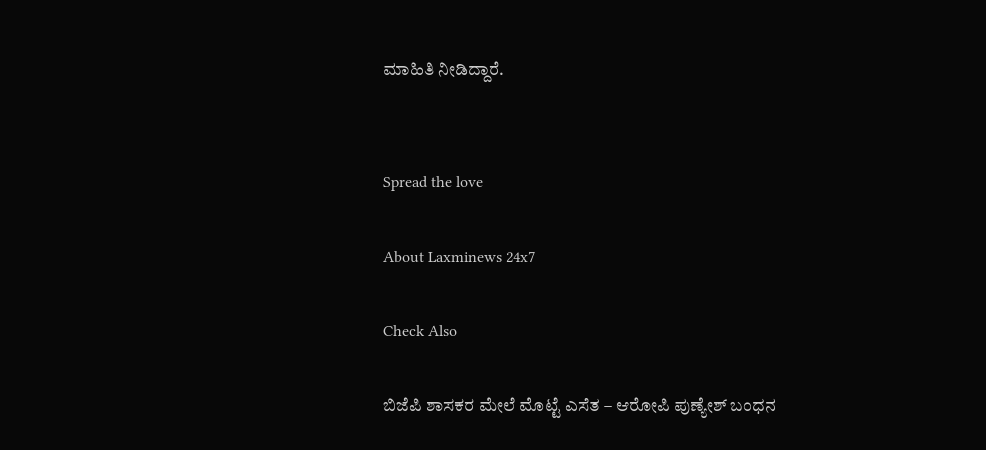ಮಾಹಿತಿ ನೀಡಿದ್ದಾರೆ.


Spread the love

About Laxminews 24x7

Check Also

ಬಿಜೆಪಿ ಶಾಸಕರ ಮೇಲೆ ಮೊಟ್ಟೆ ಎಸೆತ – ಆರೋಪಿ ಪುಣ್ಯೇಶ್ ಬಂಧನ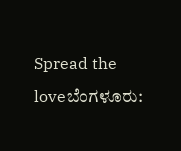Spread the loveಬೆಂಗಳೂರು: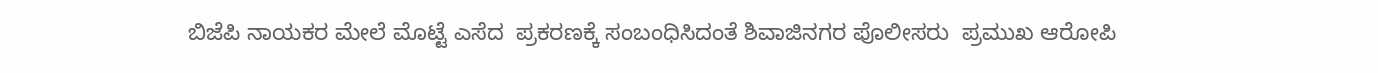ಬಿಜೆಪಿ ನಾಯಕರ ಮೇಲೆ ಮೊಟ್ಟೆ ಎಸೆದ  ಪ್ರಕರಣಕ್ಕೆ ಸಂಬಂಧಿಸಿದಂತೆ ಶಿವಾಜಿನಗರ ಪೊಲೀಸರು  ಪ್ರಮುಖ ಆರೋಪಿ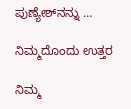ಪುಣ್ಯೇಶ್‌ನನ್ನು …

ನಿಮ್ಮದೊಂದು ಉತ್ತರ

ನಿಮ್ಮ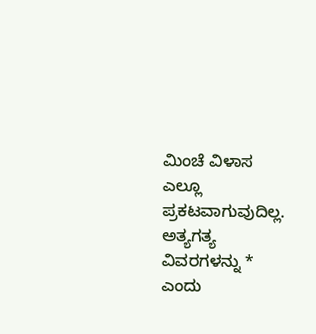ಮಿಂಚೆ ವಿಳಾಸ ಎಲ್ಲೂ ಪ್ರಕಟವಾಗುವುದಿಲ್ಲ. ಅತ್ಯಗತ್ಯ ವಿವರಗಳನ್ನು * ಎಂದು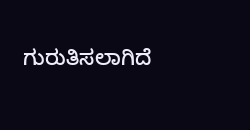ಗುರುತಿಸಲಾಗಿದೆ